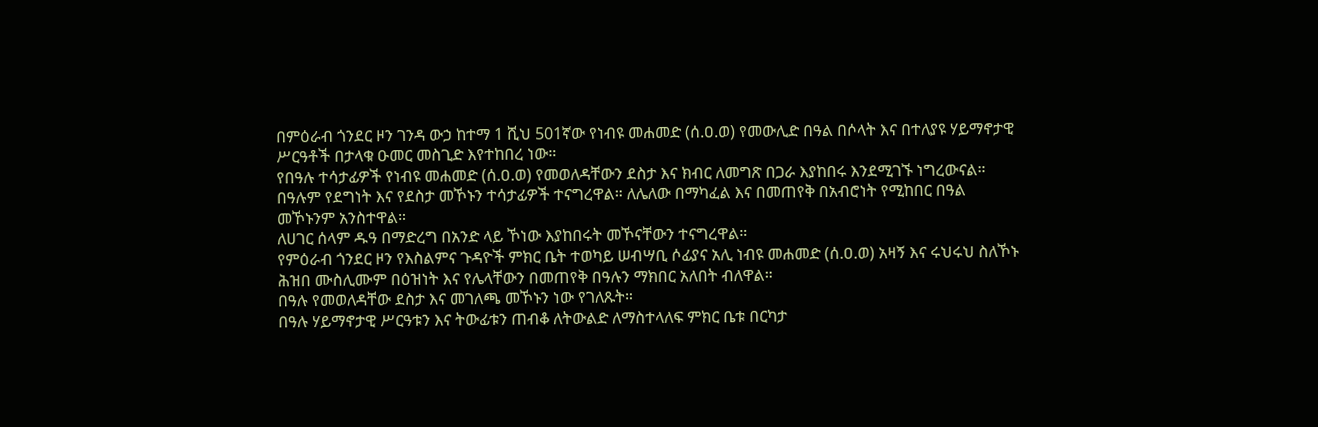በምዕራብ ጎንደር ዞን ገንዳ ውኃ ከተማ 1 ሺህ 501ኛው የነብዩ መሐመድ (ሰ.ዐ.ወ) የመውሊድ በዓል በሶላት እና በተለያዩ ሃይማኖታዊ ሥርዓቶች በታላቁ ዑመር መስጊድ እየተከበረ ነው።
የበዓሉ ተሳታፊዎች የነብዩ መሐመድ (ሰ.ዐ.ወ) የመወለዳቸውን ደስታ እና ክብር ለመግጽ በጋራ እያከበሩ እንደሚገኙ ነግረውናል።
በዓሉም የደግነት እና የደስታ መኾኑን ተሳታፊዎች ተናግረዋል። ለሌለው በማካፈል እና በመጠየቅ በአብሮነት የሚከበር በዓል መኾኑንም አንስተዋል።
ለሀገር ሰላም ዱዓ በማድረግ በአንድ ላይ ኾነው እያከበሩት መኾናቸውን ተናግረዋል።
የምዕራብ ጎንደር ዞን የእስልምና ጉዳዮች ምክር ቤት ተወካይ ሠብሣቢ ሶፊያና አሊ ነብዩ መሐመድ (ሰ.ዐ.ወ) አዛኝ እና ሩህሩህ ስለኾኑ ሕዝበ ሙስሊሙም በዕዝነት እና የሌላቸውን በመጠየቅ በዓሉን ማክበር አለበት ብለዋል።
በዓሉ የመወለዳቸው ደስታ እና መገለጫ መኾኑን ነው የገለጹት።
በዓሉ ሃይማኖታዊ ሥርዓቱን እና ትውፊቱን ጠብቆ ለትውልድ ለማስተላለፍ ምክር ቤቱ በርካታ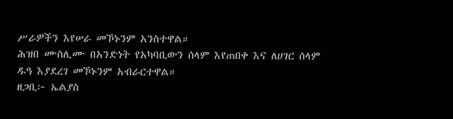ሥራዎችን እየሠራ መኾኑንም አንስተዋል።
ሕዝበ ሙስሊሙ በአንድነት የአካባቢውን ሰላም እየጠበቀ እና ለሀገር ሰላም ዱዓ እያደረገ መኾኑንም አብራርተዋል።
ዘጋቢ፦ ኤልያስ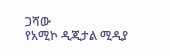ጋሻው
የአሚኮ ዲጂታል ሚዲያ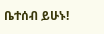ቤተሰብ ይሁኑ!